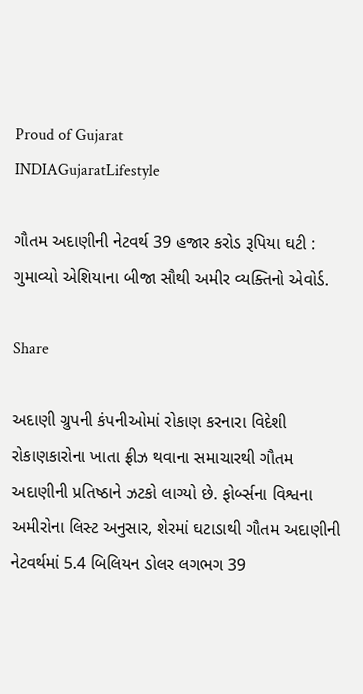Proud of Gujarat
INDIAGujaratLifestyle

ગૌતમ અદાણીની નેટવર્થ 39 હજાર કરોડ રૂપિયા ઘટી : ગુમાવ્યો એશિયાના બીજા સૌથી અમીર વ્યક્તિનો એવોર્ડ.

Share

અદાણી ગ્રુપની કંપનીઓમાં રોકાણ કરનારા વિદેશી રોકાણકારોના ખાતા ફ્રીઝ થવાના સમાચારથી ગૌતમ અદાણીની પ્રતિષ્ઠાને ઝટકો લાગ્યો છે. ફોર્બ્સના વિશ્વના અમીરોના લિસ્ટ અનુસાર, શેરમાં ઘટાડાથી ગૌતમ અદાણીની નેટવર્થમાં 5.4 બિલિયન ડોલર લગભગ 39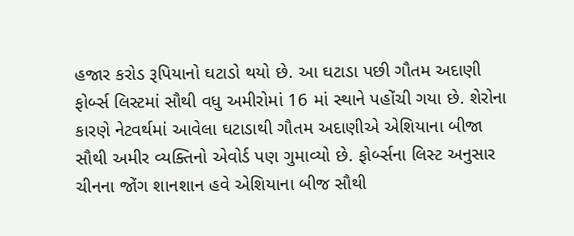હજાર કરોડ રૂપિયાનો ઘટાડો થયો છે. આ ઘટાડા પછી ગૌતમ અદાણી ફોર્બ્સ લિસ્ટમાં સૌથી વધુ અમીરોમાં 16 માં સ્થાને પહોંચી ગયા છે. શેરોના કારણે નેટવર્થમાં આવેલા ઘટાડાથી ગૌતમ અદાણીએ એશિયાના બીજા સૌથી અમીર વ્યક્તિનો એવોર્ડ પણ ગુમાવ્યો છે. ફોર્બ્સના લિસ્ટ અનુસાર ચીનના જોંગ શાનશાન હવે એશિયાના બીજ સૌથી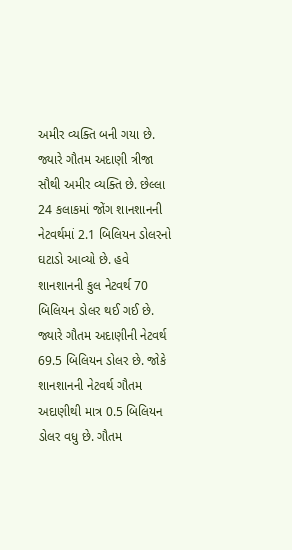અમીર વ્યક્તિ બની ગયા છે. જ્યારે ગૌતમ અદાણી ત્રીજા સૌથી અમીર વ્યક્તિ છે. છેલ્લા 24 કલાકમાં જોંગ શાનશાનની નેટવર્થમાં 2.1 બિલિયન ડોલરનો ઘટાડો આવ્યો છે. હવે શાનશાનની કુલ નેટવર્થ 70 બિલિયન ડોલર થઈ ગઈ છે. જ્યારે ગૌતમ અદાણીની નેટવર્થ 69.5 બિલિયન ડોલર છે. જોકે શાનશાનની નેટવર્થ ગૌતમ અદાણીથી માત્ર 0.5 બિલિયન ડોલર વધુ છે. ગૌતમ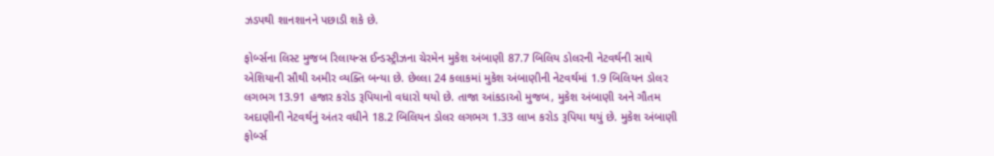ઝડપથી શાનશાનને પછાડી શકે છે.

ફોર્બ્સના લિસ્ટ મુજબ રિલાયન્સ ઈન્ડસ્ટ્રીઝના ચેરમેન મુકેશ અંબાણી 87.7 બિલિય ડોલરની નેટવર્થની સાથે એશિયાની સૌથી અમીર વ્યક્તિ બન્યા છે. છેલ્લા 24 કલાકમાં મુકેશ અંબાણીની નેટવર્થમાં 1.9 બિલિયન ડોલર લગભગ 13.91 હજાર કરોડ રૂપિયાનો વધારો થયો છે. તાજા આંકડાઓ મુજબ, મુકેશ અંબાણી અને ગૌતમ અદાણીની નેટવર્થનું અંતર વધીને 18.2 બિલિયન ડોલર લગભગ 1.33 લાખ કરોડ રૂપિયા થયું છે. મુકેશ અંબાણી ફોર્બ્સ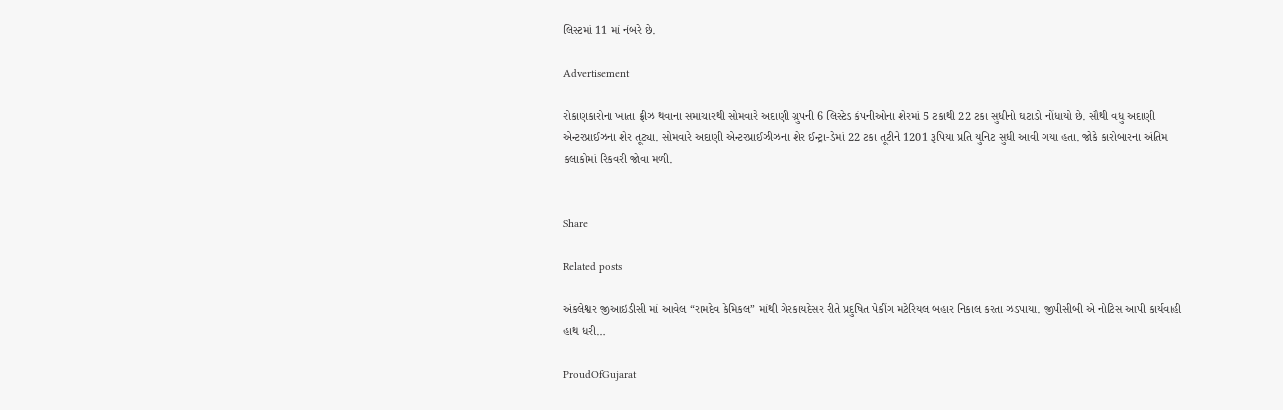લિસ્ટમાં 11 માં નંબરે છે.

Advertisement

રોકાણકારોના ખાતા ફ્રીઝ થવાના સમાચારથી સોમવારે અદાણી ગ્રુપની 6 લિસ્ટેડ કંપનીઓના શેરમાં 5 ટકાથી 22 ટકા સુધીનો ઘટાડો નોંધાયો છે. સૌથી વધુ અદાણી એન્ટરપ્રાઈઝના શેર તૂટ્યા. સોમવારે અદાણી એન્ટરપ્રાઈઝીઝના શેર ઈન્ટ્રા-ડેમાં 22 ટકા તૂટીને 1201 રૂપિયા પ્રતિ યુનિટ સુધી આવી ગયા હતા. જોકે કારોબારના અંતિમ કલાકોમાં રિકવરી જોવા મળી.


Share

Related posts

અંકલેશ્વર જીઆઇડીસી માં આવેલ “રામદેવ કેમિકલ” માંથી ગેરકાયદેસર રીતે પ્રદુષિત પેકીંગ મટેરિયલ બહાર નિકાલ કરતા ઝડપાયા. જીપીસીબી એ નોટિસ આપી કાર્યવાહી હાથ ધરી…

ProudOfGujarat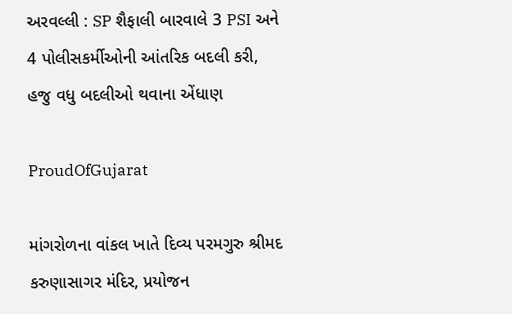અરવલ્લી : SP શૈફાલી બારવાલે 3 PSI અને 4 પોલીસકર્મીઓની આંતરિક બદલી કરી, હજુ વધુ બદલીઓ થવાના એંધાણ

ProudOfGujarat

માંગરોળના વાંકલ ખાતે દિવ્ય પરમગુરુ શ્રીમદ કરુણાસાગર મંદિર, પ્રયોજન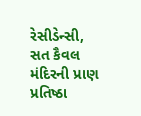રેસીડેન્સી, સત કૈવલ મંદિરની પ્રાણ પ્રતિષ્ઠા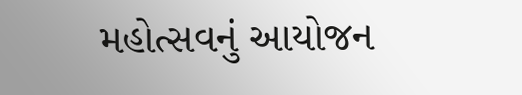મહોત્સવનું આયોજન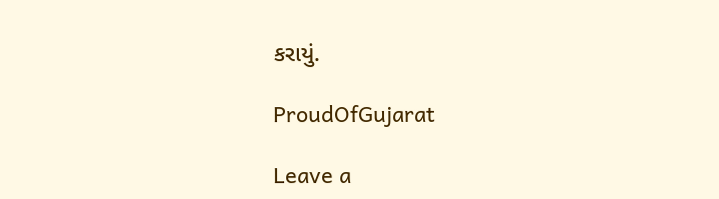કરાયું.

ProudOfGujarat

Leave a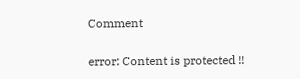Comment

error: Content is protected !!